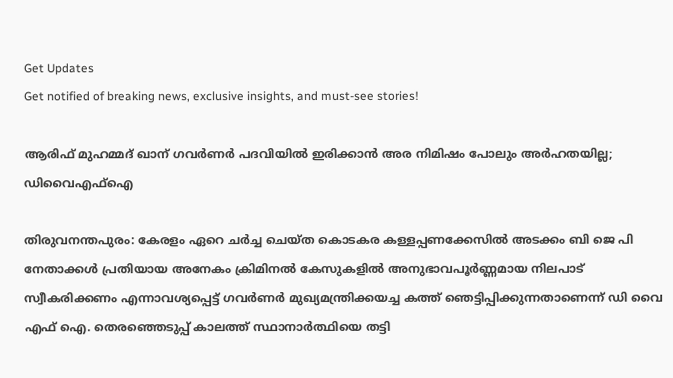Get Updates
Get notified of breaking news, exclusive insights, and must-see stories!

ആരിഫ് മുഹമ്മദ് ഖാന് ഗവർണർ പദവിയിൽ ഇരിക്കാൻ അര നിമിഷം പോലും അർഹതയില്ല; ഡിവൈഎഫ്ഐ

തിരുവനന്തപുരം: കേരളം ഏറെ ചർച്ച ചെയ്ത കൊടകര കള്ളപ്പണക്കേസിൽ അടക്കം ബി ജെ പി നേതാക്കൾ പ്രതിയായ അനേകം ക്രിമിനൽ കേസുകളിൽ അനുഭാവപൂർണ്ണമായ നിലപാട് സ്വീകരിക്കണം എന്നാവശ്യപ്പെട്ട് ഗവർണർ മുഖ്യമന്ത്രിക്കയച്ച കത്ത് ഞെട്ടിപ്പിക്കുന്നതാണെന്ന് ഡി വൈ എഫ് ഐ. തെരഞ്ഞെടുപ്പ് കാലത്ത് സ്ഥാനാർത്ഥിയെ തട്ടി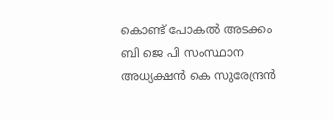കൊണ്ട് പോകൽ അടക്കം ബി ജെ പി സംസ്ഥാന അധ്യക്ഷൻ കെ സുരേന്ദ്രൻ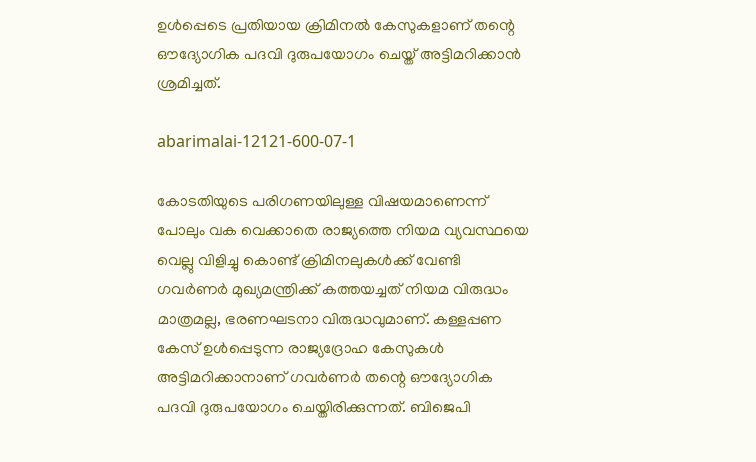ഉൾപ്പെടെ പ്രതിയായ ക്രിമിനൽ കേസുകളാണ് തന്റെ ഔദ്യോഗിക പദവി ദുരുപയോഗം ചെയ്ത് അട്ടിമറിക്കാൻ ശ്രമിച്ചത്.

abarimalai-12121-600-07-1

കോടതിയുടെ പരിഗണയിലുള്ള വിഷയമാണെന്ന് പോലും വക വെക്കാതെ രാജ്യത്തെ നിയമ വ്യവസ്ഥയെ വെല്ലു വിളിച്ചു കൊണ്ട് ക്രിമിനലുകൾക്ക് വേണ്ടി ഗവർണർ മുഖ്യമന്ത്രിക്ക് കത്തയച്ചത് നിയമ വിരുദ്ധം മാത്രമല്ല, ഭരണഘടനാ വിരുദ്ധവുമാണ്. കള്ളപ്പണ കേസ് ഉൾപ്പെടുന്ന രാജ്യദ്രോഹ കേസുകൾ അട്ടിമറിക്കാനാണ് ഗവർണർ തന്റെ ഔദ്യോഗിക പദവി ദുരുപയോഗം ചെയ്തിരിക്കുന്നത്. ബിജെപി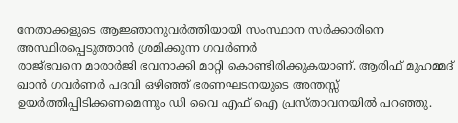നേതാക്കളുടെ ആജ്ഞാനുവർത്തിയായി സംസ്ഥാന സർക്കാരിനെ അസ്ഥിരപ്പെടുത്താൻ ശ്രമിക്കുന്ന ഗവർണർ
രാജ്ഭവനെ മാരാർജി ഭവനാക്കി മാറ്റി കൊണ്ടിരിക്കുകയാണ്. ആരിഫ് മുഹമ്മദ് ഖാൻ ഗവർണർ പദവി ഒഴിഞ്ഞ് ഭരണഘടനയുടെ അന്തസ്സ് ഉയർത്തിപ്പിടിക്കണമെന്നും ഡി വൈ എഫ് ഐ പ്രസ്താവനയിൽ പറഞ്ഞു.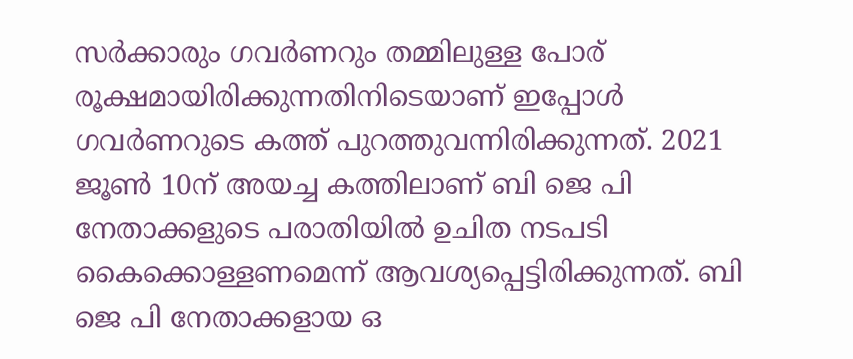സർക്കാരും ഗവർണറും തമ്മിലുള്ള പോര് രൂക്ഷമായിരിക്കുന്നതിനിടെയാണ് ഇപ്പോൾ ഗവർണറുടെ കത്ത് പുറത്തുവന്നിരിക്കുന്നത്. 2021 ജൂണ്‍ 10ന് അയച്ച കത്തിലാണ് ബി ജെ പി നേതാക്കളുടെ പരാതിയില്‍ ഉചിത നടപടി കൈക്കൊള്ളണമെന്ന് ആവശ്യപ്പെട്ടിരിക്കുന്നത്. ബി ജെ പി നേതാക്കളായ ഒ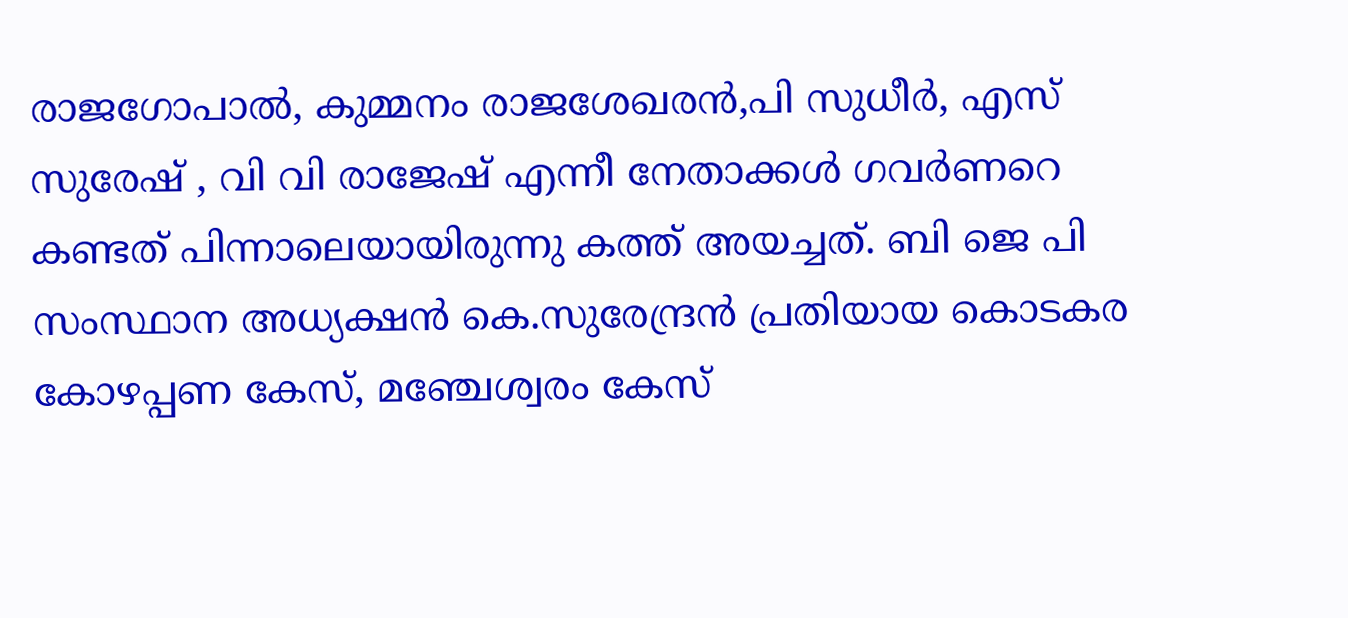രാജഗോപാൽ, കുമ്മനം രാജശേഖരൻ,പി സുധീർ, എസ് സുരേഷ് , വി വി രാജേഷ് എന്നീ നേതാക്കൾ ഗവർണറെ കണ്ടത് പിന്നാലെയായിരുന്നു കത്ത് അയച്ചത്. ബി ജെ പി സംസ്ഥാന അധ്യക്ഷന്‍ കെ.സുരേന്ദ്രന്‍ പ്രതിയായ കൊടകര കോഴപ്പണ കേസ്, മഞ്ചേശ്വരം കേസ്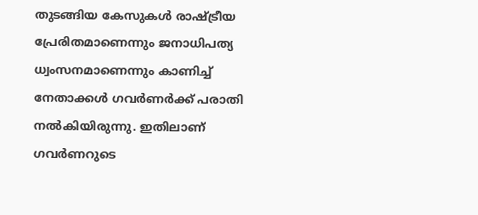തുടങ്ങിയ കേസുകള്‍ രാഷ്ട്രീയ പ്രേരിതമാണെന്നും ജനാധിപത്യ ധ്വംസനമാണെന്നും കാണിച്ച് നേതാക്കൾ ഗവർണർക്ക് പരാതി നൽകിയിരുന്നു. ഇതിലാണ് ഗവർണറുടെ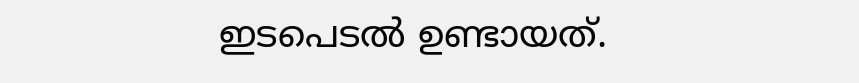ഇടപെടൽ ഉണ്ടായത്.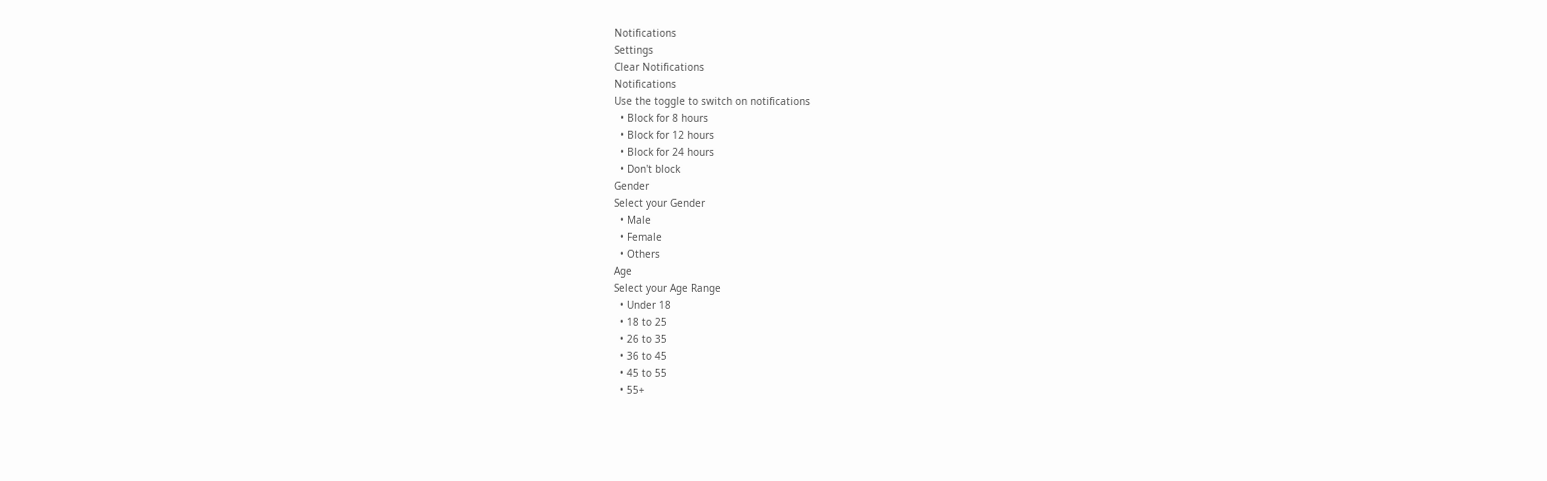Notifications
Settings
Clear Notifications
Notifications
Use the toggle to switch on notifications
  • Block for 8 hours
  • Block for 12 hours
  • Block for 24 hours
  • Don't block
Gender
Select your Gender
  • Male
  • Female
  • Others
Age
Select your Age Range
  • Under 18
  • 18 to 25
  • 26 to 35
  • 36 to 45
  • 45 to 55
  • 55+